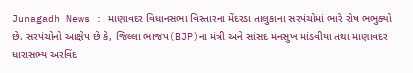Junagadh News : માણાવદર વિધાનસભા વિસ્તારના મેંદરડા તાલુકાના સરપંચોમાં ભારે રોષ ભભુક્યો છે. સરપંચોનો આક્ષેપ છે કે, જિલ્લા ભાજપ(BJP)ના મંત્રી અને સાંસદ મનસુખ માંડવીયા તથા માણાવદર ધારાસભ્ય અરવિંદ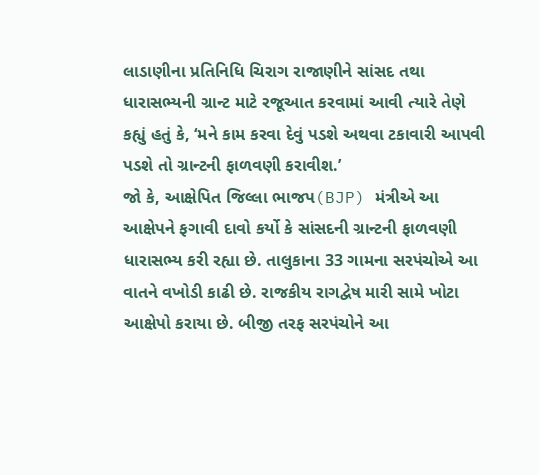લાડાણીના પ્રતિનિધિ ચિરાગ રાજાણીને સાંસદ તથા ધારાસભ્યની ગ્રાન્ટ માટે રજૂઆત કરવામાં આવી ત્યારે તેણે કહ્યું હતું કે, ‘મને કામ કરવા દેવું પડશે અથવા ટકાવારી આપવી પડશે તો ગ્રાન્ટની ફાળવણી કરાવીશ.’
જો કે, આક્ષેપિત જિલ્લા ભાજપ(BJP) મંત્રીએ આ આક્ષેપને ફગાવી દાવો કર્યો કે સાંસદની ગ્રાન્ટની ફાળવણી ધારાસભ્ય કરી રહ્યા છે. તાલુકાના 33 ગામના સરપંચોએ આ વાતને વખોડી કાઢી છે. રાજકીય રાગદ્વેષ મારી સામે ખોટા આક્ષેપો કરાયા છે. બીજી તરફ સરપંચોને આ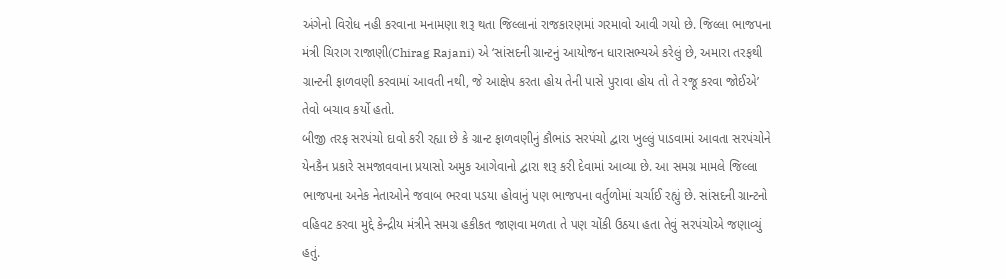અંગેનો વિરોધ નહી કરવાના મનામણા શરૂ થતા જિલ્લાનાં રાજકારણમાં ગરમાવો આવી ગયો છે. જિલ્લા ભાજપના મંત્રી ચિરાગ રાજાણી(Chirag Rajani) એ ‘સાંસદની ગ્રાન્ટનું આયોજન ધારાસભ્યએ કરેલું છે, અમારા તરફથી ગ્રાન્ટની ફાળવણી કરવામાં આવતી નથી, જે આક્ષેપ કરતા હોય તેની પાસે પુરાવા હોય તો તે રજૂ કરવા જોઈએ’ તેવો બચાવ કર્યો હતો.
બીજી તરફ સરપંચો દાવો કરી રહ્યા છે કે ગ્રાન્ટ ફાળવણીનું કૌભાંડ સરપંચો દ્વારા ખુલ્લું પાડવામાં આવતા સરપંચોને યેનકૈન પ્રકારે સમજાવવાના પ્રયાસો અમુક આગેવાનો દ્વારા શરૂ કરી દેવામાં આવ્યા છે. આ સમગ્ર મામલે જિલ્લા ભાજપના અનેક નેતાઓને જવાબ ભરવા પડયા હોવાનું પણ ભાજપના વર્તુળોમાં ચર્ચાઈ રહ્યું છે. સાંસદની ગ્રાન્ટનો વહિવટ કરવા મુદ્દે કેન્દ્રીય મંત્રીને સમગ્ર હકીકત જાણવા મળતા તે પણ ચોંકી ઉઠયા હતા તેવું સરપંચોએ જણાવ્યું હતું.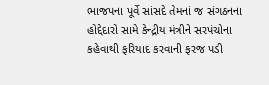ભાજપના પૂર્વે સાંસદે તેમનાં જ સંગઠનના હોદ્દેદારો સામે કેન્દ્રીય મંત્રીને સરપંચોના કહેવાથી ફરિયાદ કરવાની ફરજ પડી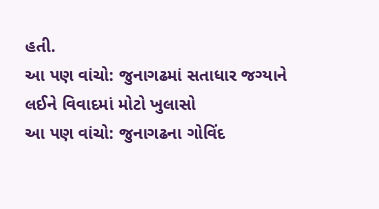હતી.
આ પણ વાંચો: જુનાગઢમાં સતાધાર જગ્યાને લઈને વિવાદમાં મોટો ખુલાસો
આ પણ વાંચો: જુનાગઢના ગોવિંદ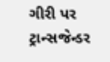ગીરી પર ટ્રાન્સજેન્ડર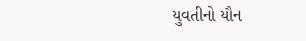યુવતીનો યૌન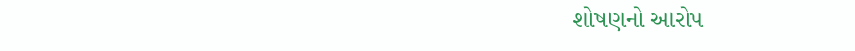શોષણનો આરોપ